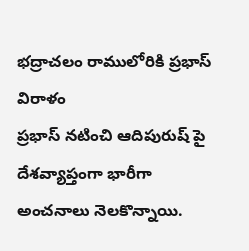భద్రాచలం రాములోరికి ప్రభాస్ విరాళం
ప్రభాస్ నటించి ఆదిపురుష్ పై దేశవ్యాప్తంగా భారీగా అంచనాలు నెలకొన్నాయి.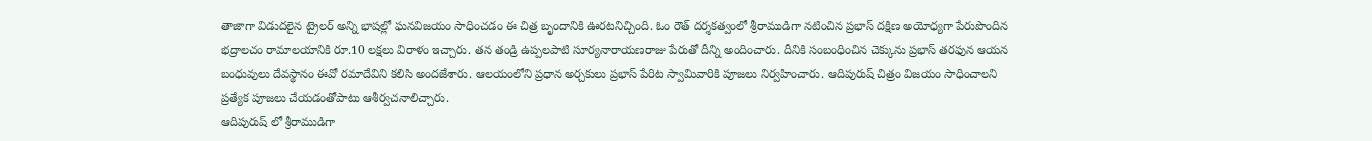తాజాగా విడుదలైన ట్రైలర్ అన్ని భాషల్లో ఘనవిజయం సాధించడం ఈ చిత్ర బృందానికి ఊరటనిచ్చింది. ఓం రౌత్ దర్శకత్వంలో శ్రీరాముడిగా నటించిన ప్రభాస్ దక్షిణ అయోధ్యగా పేరుపొందిన భద్రాలచం రామాలయానికి రూ.10 లక్షలు విరాళం ఇచ్చారు. తన తండ్రి ఉప్పలపాటి సూర్యనారాయణరాజు పేరుతో దీన్ని అందించారు. దీనికి సంబంధించిన చెక్కును ప్రభాస్ తరఫున ఆయన బంధువులు దేవస్థానం ఈవో రమాదేవిని కలిసి అందజేశారు. ఆలయంలోని ప్రధాన అర్చకులు ప్రభాస్ పేరిట స్వామివారికి పూజలు నిర్వహించారు. ఆదిపురుష్ చిత్రం విజయం సాధించాలని ప్రత్యేక పూజలు చేయడంతోపాటు ఆశీర్వచనాలిచ్చారు.
ఆదిపురుష్ లో శ్రీరాముడిగా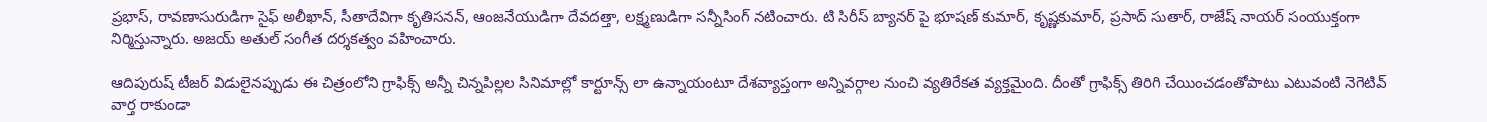ప్రభాస్, రావణాసురుడిగా సైఫ్ అలీఖాన్, సీతాదేవిగా కృతిసనన్, ఆంజనేయుడిగా దేవదత్తా, లక్ష్మణుడిగా సన్నీసింగ్ నటించారు. టి సిరీస్ బ్యానర్ పై భూషణ్ కుమార్, కృష్ణకుమార్, ప్రసాద్ సుతార్, రాజేష్ నాయర్ సంయుక్తంగా నిర్మిస్తున్నారు. అజయ్ అతుల్ సంగీత దర్శకత్వం వహించారు.

ఆదిపురుష్ టీజర్ విడులైనప్పుడు ఈ చిత్రంలోని గ్రాఫిక్స్ అన్నీ చిన్నపిల్లల సినిమాల్లో కార్టూన్స్ లా ఉన్నాయంటూ దేశవ్యాప్తంగా అన్నివర్గాల నుంచి వ్యతిరేకత వ్యక్తమైంది. దీంతో గ్రాఫిక్స్ తిరిగి చేయించడంతోపాటు ఎటువంటి నెగెటివ్ వార్త రాకుండా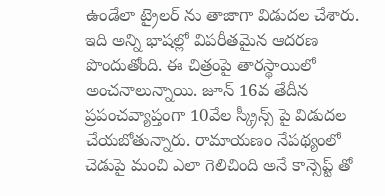ఉండేలా ట్రైలర్ ను తాజాగా విడుదల చేశారు. ఇది అన్ని భాషల్లో విపరీతమైన ఆదరణ పొందుతోంది. ఈ చిత్రంపై తారస్థాయిలో అంచనాలున్నాయి. జూన్ 16వ తేదీన ప్రపంచవ్యాప్తంగా 10వేల స్క్రీన్స్ పై విడుదల చేయబోతున్నారు. రామాయణం నేపథ్యంలో చెడుపై మంచి ఎలా గెలిచింది అనే కాన్సెప్ట్ తో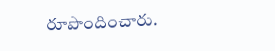రూపొందించారు.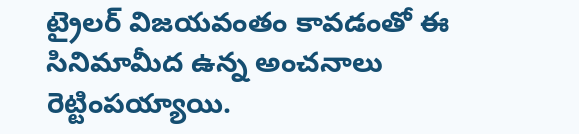ట్రైలర్ విజయవంతం కావడంతో ఈ సినిమామీద ఉన్న అంచనాలు రెట్టింపయ్యాయి.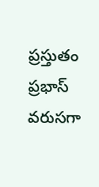ప్రస్తుతం ప్రభాస్ వరుసగా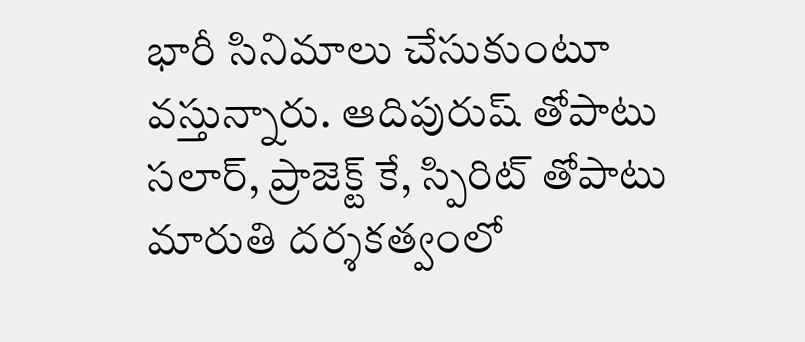భారీ సినిమాలు చేసుకుంటూ వస్తున్నారు. ఆదిపురుష్ తోపాటు సలార్, ప్రాజెక్ట్ కే, స్పిరిట్ తోపాటు మారుతి దర్శకత్వంలో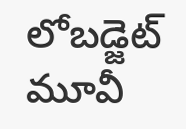లోబడ్జెట్ మూవీ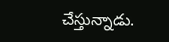చేస్తున్నాడు.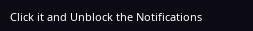Click it and Unblock the Notifications